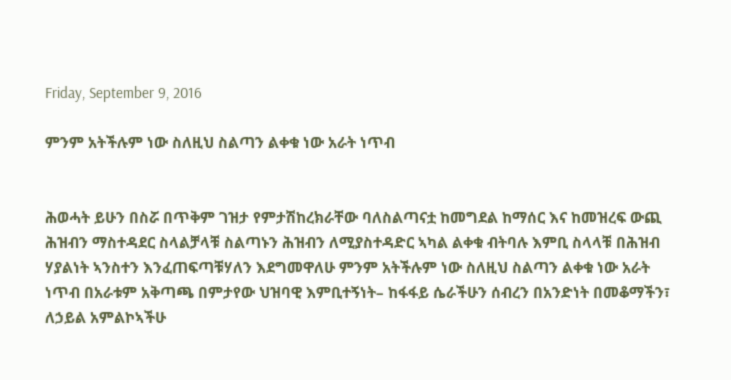Friday, September 9, 2016

ምንም አትችሉም ነው ስለዚህ ስልጣን ልቀቁ ነው አራት ነጥብ


ሕወሓት ይሁን በስሯ በጥቅም ገዝታ የምታሽከረክራቸው ባለስልጣናቷ ከመግደል ከማሰር እና ከመዝረፍ ውጪ ሕዝብን ማስተዳደር ስላልቻላቹ ስልጣኑን ሕዝብን ለሚያስተዳድር ኣካል ልቀቁ ብትባሉ እምቢ ስላላቹ በሕዝብ ሃያልነት ኣንስተን እንፈጠፍጣቹሃለን እደግመዋለሁ ምንም አትችሉም ነው ስለዚህ ስልጣን ልቀቁ ነው አራት ነጥብ በአራቱም አቅጣጫ በምታየው ህዝባዊ እምቢተኝነት– ከፋፋይ ሴራችሁን ሰብረን በአንድነት በመቆማችን፣ ለኃይል አምልኮኣችሁ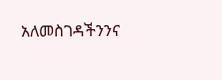አለመስገዳችንንና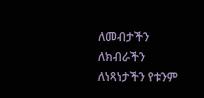ለመብታችን ለክብራችን ለነጻነታችን የቱንም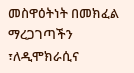መስዋዕትነት በመክፈል ማረጋገጣችን ፣ለዲሞክራሲና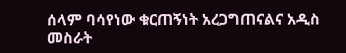ሰላም ባሳየነው ቁርጠኝነት አረጋግጠናልና አዲስ መስራት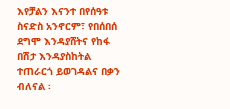እየቻልን እናንተ በየሰዓቱ ስናድስ አንኖርም፣ የበሰበሰ ደግሞ እንዳያሸትና የከፋ በሽታ እንዳያስከትል ተጠራርጎ ይወገዳልና በቃን ብለናል ፡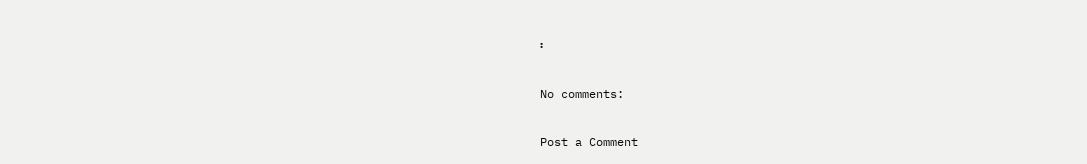፡

No comments:

Post a Comment